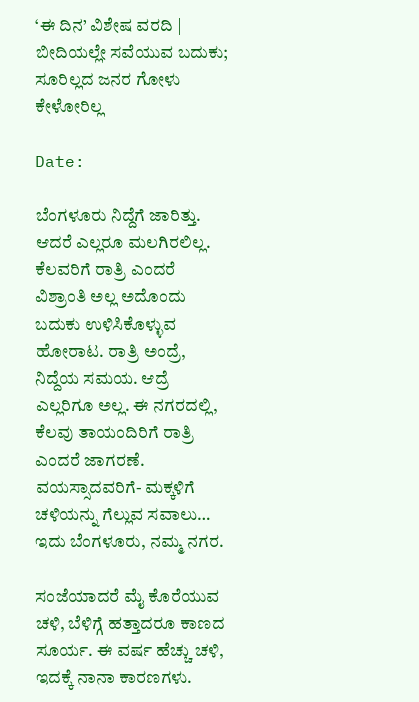‘ಈ ದಿನ’ ವಿಶೇಷ ವರದಿ | ಬೀದಿಯಲ್ಲೇ ಸವೆಯುವ ಬದುಕು; ಸೂರಿಲ್ಲದ ಜನರ ಗೋಳು ಕೇಳೋರಿಲ್ಲ

Date:

ಬೆಂಗಳೂರು ನಿದ್ದೆಗೆ ಜಾರಿತ್ತು. ಆದರೆ ಎಲ್ಲರೂ ಮಲಗಿರಲಿಲ್ಲ. ಕೆಲವರಿಗೆ ರಾತ್ರಿ ಎಂದರೆ ವಿಶ್ರಾಂತಿ ಅಲ್ಲ ಅದೊಂದು ಬದುಕು ಉಳಿಸಿಕೊಳ್ಳುವ ಹೋರಾಟ. ರಾತ್ರಿ ಅಂದ್ರೆ, ನಿದ್ದೆಯ ಸಮಯ. ಆದ್ರೆ ಎಲ್ಲರಿಗೂ ಅಲ್ಲ. ಈ ನಗರದಲ್ಲಿ, ಕೆಲವು ತಾಯಂದಿರಿಗೆ ರಾತ್ರಿ ಎಂದರೆ ಜಾಗರಣೆ. ವಯಸ್ಸಾದವರಿಗೆ- ಮಕ್ಕಳಿಗೆ ಚಳಿಯನ್ನು ಗೆಲ್ಲುವ ಸವಾಲು… ಇದು ಬೆಂಗಳೂರು, ನಮ್ಮ ನಗರ.

ಸಂಜೆಯಾದರೆ ಮೈ ಕೊರೆಯುವ ಚಳಿ, ಬೆಳಿಗ್ಗೆ ಹತ್ತಾದರೂ ಕಾಣದ ಸೂರ್ಯ. ಈ ವರ್ಷ ಹೆಚ್ಚು ಚಳಿ, ಇದಕ್ಕೆ ನಾನಾ ಕಾರಣಗಳು.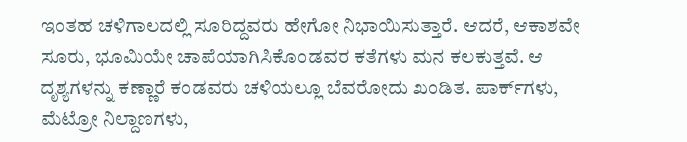ಇಂತಹ ಚಳಿಗಾಲದಲ್ಲಿ ಸೂರಿದ್ದವರು ಹೇಗೋ ನಿಭಾಯಿಸುತ್ತಾರೆ. ಆದರೆ, ಆಕಾಶವೇ ಸೂರು, ಭೂಮಿಯೇ ಚಾಪೆಯಾಗಿಸಿಕೊಂಡವರ ಕತೆಗಳು ಮನ ಕಲಕುತ್ತವೆ. ಆ ದೃಶ್ಯಗಳನ್ನು ಕಣ್ಣಾರೆ ಕಂಡವರು ಚಳಿಯಲ್ಲೂ ಬೆವರೋದು ಖಂಡಿತ. ಪಾರ್ಕ್‌ಗಳು, ಮೆಟ್ರೋ ನಿಲ್ದಾಣಗಳು,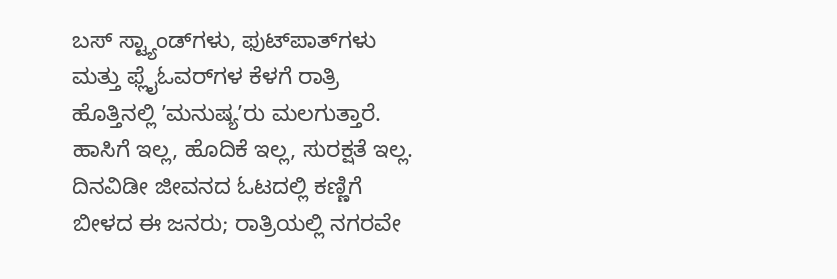ಬಸ್ ಸ್ಟ್ಯಾಂಡ್‌ಗಳು, ಫುಟ್‌ಪಾತ್‌ಗಳು ಮತ್ತು ಫ್ಲೈಓವರ್‌ಗಳ ಕೆಳಗೆ ರಾತ್ರಿ ಹೊತ್ತಿನಲ್ಲಿ ʼಮನುಷ್ಯʼರು ಮಲಗುತ್ತಾರೆ. ಹಾಸಿಗೆ ಇಲ್ಲ, ಹೊದಿಕೆ ಇಲ್ಲ, ಸುರಕ್ಷತೆ ಇಲ್ಲ. ದಿನವಿಡೀ ಜೀವನದ ಓಟದಲ್ಲಿ ಕಣ್ಣಿಗೆ ಬೀಳದ ಈ ಜನರು; ರಾತ್ರಿಯಲ್ಲಿ ನಗರವೇ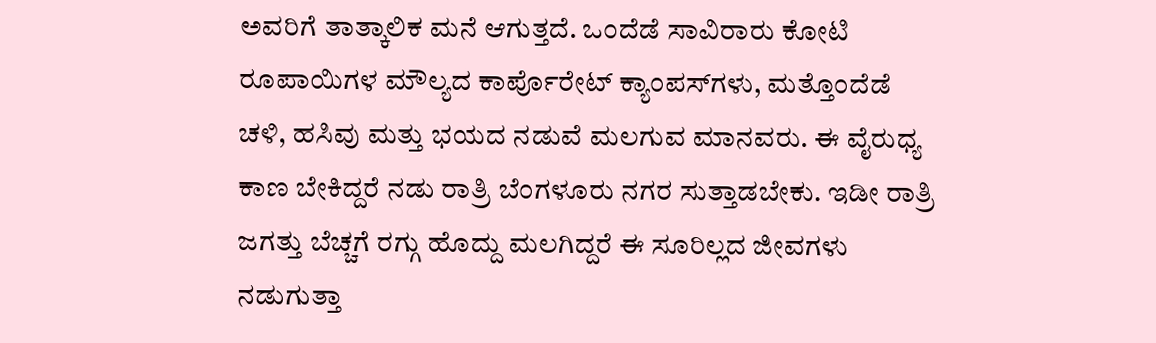ಅವರಿಗೆ ತಾತ್ಕಾಲಿಕ ಮನೆ ಆಗುತ್ತದೆ. ಒಂದೆಡೆ ಸಾವಿರಾರು ಕೋಟಿ ರೂಪಾಯಿಗಳ ಮೌಲ್ಯದ ಕಾರ್ಪೊರೇಟ್ ಕ್ಯಾಂಪಸ್‌ಗಳು, ಮತ್ತೊಂದೆಡೆ ಚಳಿ, ಹಸಿವು ಮತ್ತು ಭಯದ ನಡುವೆ ಮಲಗುವ ಮಾನವರು. ಈ ವೈರುಧ್ಯ ಕಾಣ ಬೇಕಿದ್ದರೆ ನಡು ರಾತ್ರಿ ಬೆಂಗಳೂರು ನಗರ ಸುತ್ತಾಡಬೇಕು. ಇಡೀ ರಾತ್ರಿ ಜಗತ್ತು ಬೆಚ್ಚಗೆ ರಗ್ಗು ಹೊದ್ದು ಮಲಗಿದ್ದರೆ ಈ ಸೂರಿಲ್ಲದ ಜೀವಗಳು ನಡುಗುತ್ತಾ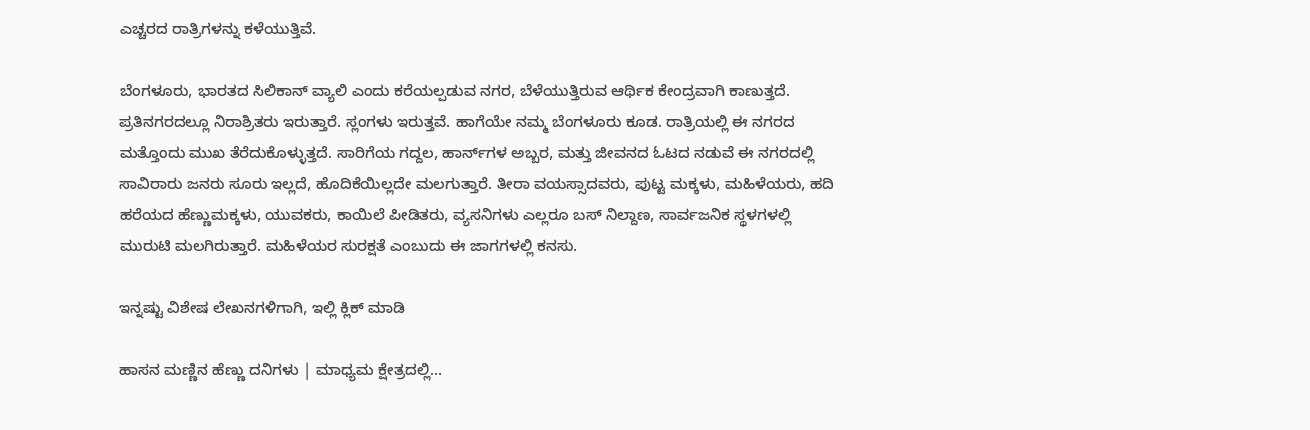ಎಚ್ಚರದ ರಾತ್ರಿಗಳನ್ನು ಕಳೆಯುತ್ತಿವೆ.

ಬೆಂಗಳೂರು, ಭಾರತದ ಸಿಲಿಕಾನ್ ವ್ಯಾಲಿ ಎಂದು ಕರೆಯಲ್ಪಡುವ ನಗರ, ಬೆಳೆಯುತ್ತಿರುವ ಆರ್ಥಿಕ ಕೇಂದ್ರವಾಗಿ ಕಾಣುತ್ತದೆ. ಪ್ರತಿನಗರದಲ್ಲೂ ನಿರಾಶ್ರಿತರು ಇರುತ್ತಾರೆ. ಸ್ಲಂಗಳು ಇರುತ್ತವೆ. ಹಾಗೆಯೇ ನಮ್ಮ ಬೆಂಗಳೂರು ಕೂಡ. ರಾತ್ರಿಯಲ್ಲಿ ಈ ನಗರದ ಮತ್ತೊಂದು ಮುಖ ತೆರೆದುಕೊಳ್ಳುತ್ತದೆ. ಸಾರಿಗೆಯ ಗದ್ದಲ, ಹಾರ್ನ್‌ಗಳ ಅಬ್ಬರ, ಮತ್ತು ಜೀವನದ ಓಟದ ನಡುವೆ ಈ ನಗರದಲ್ಲಿ ಸಾವಿರಾರು ಜನರು ಸೂರು ಇಲ್ಲದೆ, ಹೊದಿಕೆಯಿಲ್ಲದೇ ಮಲಗುತ್ತಾರೆ. ತೀರಾ ವಯಸ್ಸಾದವರು, ಪುಟ್ಟ ಮಕ್ಕಳು, ಮಹಿಳೆಯರು, ಹದಿ ಹರೆಯದ ಹೆಣ್ಣುಮಕ್ಕಳು, ಯುವಕರು, ಕಾಯಿಲೆ ಪೀಡಿತರು, ವ್ಯಸನಿಗಳು ಎಲ್ಲರೂ ಬಸ್‌ ನಿಲ್ದಾಣ, ಸಾರ್ವಜನಿಕ ಸ್ಥಳಗಳಲ್ಲಿ ಮುರುಟಿ ಮಲಗಿರುತ್ತಾರೆ. ಮಹಿಳೆಯರ ಸುರಕ್ಷತೆ ಎಂಬುದು ಈ ಜಾಗಗಳಲ್ಲಿ ಕನಸು.

ಇನ್ನಷ್ಟು ವಿಶೇಷ ಲೇಖನಗಳಿಗಾಗಿ, ಇಲ್ಲಿ ಕ್ಲಿಕ್ ಮಾಡಿ

ಹಾಸನ ಮಣ್ಣಿನ ಹೆಣ್ಣು ದನಿಗಳು | ಮಾಧ್ಯಮ ಕ್ಷೇತ್ರದಲ್ಲಿ...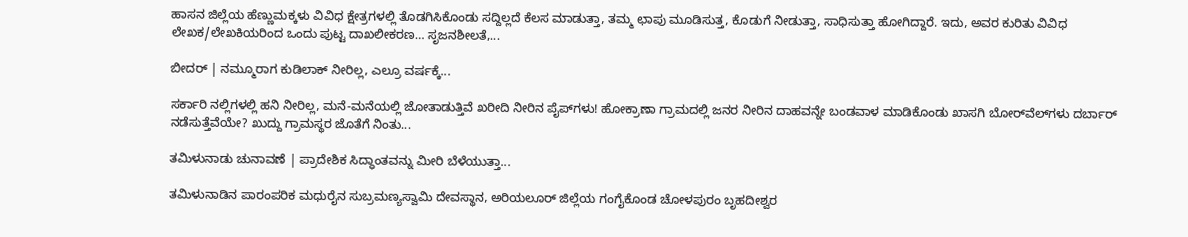ಹಾಸನ ಜಿಲ್ಲೆಯ ಹೆಣ್ಣುಮಕ್ಕಳು ವಿವಿಧ ಕ್ಷೇತ್ರಗಳಲ್ಲಿ ತೊಡಗಿಸಿಕೊಂಡು ಸದ್ದಿಲ್ಲದೆ ಕೆಲಸ ಮಾಡುತ್ತಾ, ತಮ್ಮ ಛಾಪು ಮೂಡಿಸುತ್ತ, ಕೊಡುಗೆ ನೀಡುತ್ತಾ, ಸಾಧಿಸುತ್ತಾ ಹೋಗಿದ್ದಾರೆ. ಇದು, ಅವರ ಕುರಿತು ವಿವಿಧ ಲೇಖಕ/ಲೇಖಕಿಯರಿಂದ ಒಂದು ಪುಟ್ಟ ದಾಖಲೀಕರಣ… ಸೃಜನಶೀಲತೆ,...

ಬೀದರ್ | ನಮ್ಮೂರಾಗ ಕುಡಿಲಾಕ್ ನೀರಿಲ್ಲ, ಎಲ್ರೂ ವರ್ಷಕ್ಕೆ...

ಸರ್ಕಾರಿ ನಲ್ಲಿಗಳಲ್ಲಿ ಹನಿ ನೀರಿಲ್ಲ, ಮನೆ-ಮನೆಯಲ್ಲಿ ಜೋತಾಡುತ್ತಿವೆ ಖರೀದಿ ನೀರಿನ ಪೈಪ್‌ಗಳು! ಹೋಕ್ರಾಣಾ ಗ್ರಾಮದಲ್ಲಿ ಜನರ ನೀರಿನ ದಾಹವನ್ನೇ ಬಂಡವಾಳ ಮಾಡಿಕೊಂಡು ಖಾಸಗಿ ಬೋರ್‌ವೆಲ್‌ಗಳು ದರ್ಬಾರ್‌ ನಡೆಸುತ್ತೆವೆಯೇ? ಖುದ್ದು ಗ್ರಾಮಸ್ಥರ ಜೊತೆಗೆ ನಿಂತು...

ತಮಿಳುನಾಡು ಚುನಾವಣೆ | ಪ್ರಾದೇಶಿಕ ಸಿದ್ಧಾಂತವನ್ನು ಮೀರಿ ಬೆಳೆಯುತ್ತಾ...

ತಮಿಳುನಾಡಿನ ಪಾರಂಪರಿಕ ಮಧುರೈನ ಸುಬ್ರಮಣ್ಯಸ್ವಾಮಿ ದೇವಸ್ಥಾನ, ಅರಿಯಲೂರ್ ಜಿಲ್ಲೆಯ ಗಂಗೈಕೊಂಡ ಚೋಳಪುರಂ ಬೃಹದೀಶ್ವರ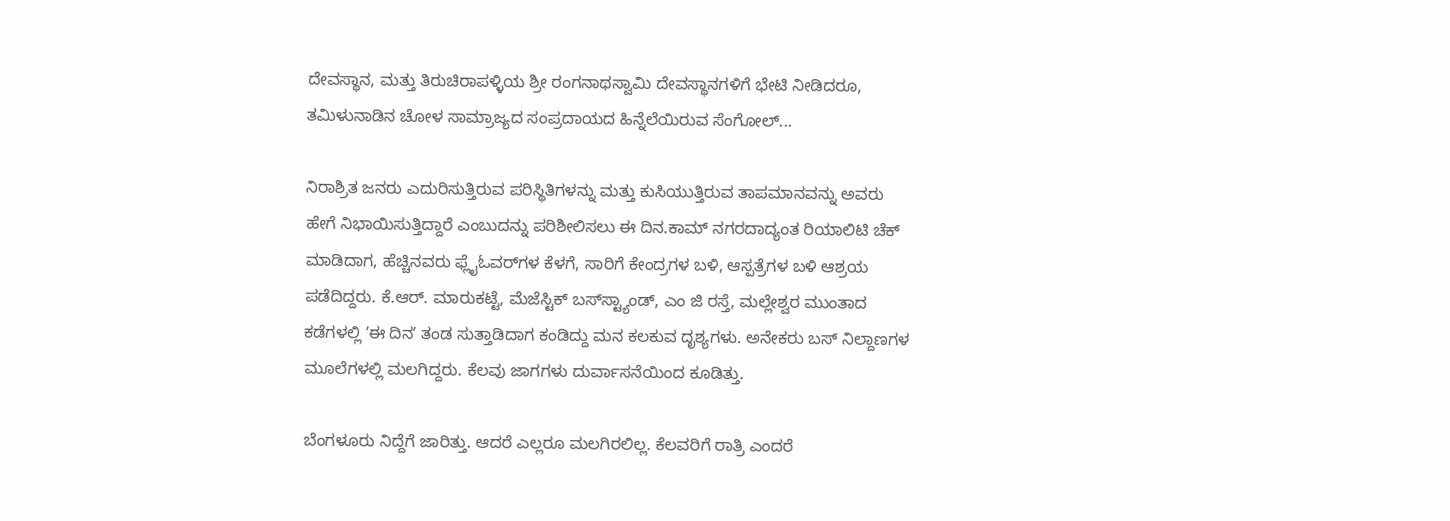ದೇವಸ್ಥಾನ, ಮತ್ತು ತಿರುಚಿರಾಪಳ್ಳಿಯ ಶ್ರೀ ರಂಗನಾಥಸ್ವಾಮಿ ದೇವಸ್ಥಾನಗಳಿಗೆ ಭೇಟಿ ನೀಡಿದರೂ, ತಮಿಳುನಾಡಿನ ಚೋಳ ಸಾಮ್ರಾಜ್ಯದ ಸಂಪ್ರದಾಯದ ಹಿನ್ನೆಲೆಯಿರುವ ಸೆಂಗೋಲ್...

ನಿರಾಶ್ರಿತ ಜನರು ಎದುರಿಸುತ್ತಿರುವ ಪರಿಸ್ಥಿತಿಗಳನ್ನು ಮತ್ತು ಕುಸಿಯುತ್ತಿರುವ ತಾಪಮಾನವನ್ನು ಅವರು ಹೇಗೆ ನಿಭಾಯಿಸುತ್ತಿದ್ದಾರೆ ಎಂಬುದನ್ನು ಪರಿಶೀಲಿಸಲು ಈ ದಿನ.ಕಾಮ್‌ ನಗರದಾದ್ಯಂತ ರಿಯಾಲಿಟಿ ಚೆಕ್‌ ಮಾಡಿದಾಗ, ಹೆಚ್ಚಿನವರು ಫ್ಲೈಓವರ್‌ಗಳ ಕೆಳಗೆ, ಸಾರಿಗೆ ಕೇಂದ್ರಗಳ ಬಳಿ, ಆಸ್ಪತ್ರೆಗಳ ಬಳಿ ಆಶ್ರಯ ಪಡೆದಿದ್ದರು. ಕೆ.ಆರ್. ಮಾರುಕಟ್ಟೆ, ಮೆಜೆಸ್ಟಿಕ್‌ ಬಸ್‌ಸ್ಟ್ಯಾಂಡ್‌, ಎಂ ಜಿ ರಸ್ತೆ, ಮಲ್ಲೇಶ್ವರ ಮುಂತಾದ ಕಡೆಗಳಲ್ಲಿ ʼಈ ದಿನʼ ತಂಡ ಸುತ್ತಾಡಿದಾಗ ಕಂಡಿದ್ದು ಮನ ಕಲಕುವ ದೃಶ್ಯಗಳು. ಅನೇಕರು ಬಸ್ ನಿಲ್ದಾಣಗಳ ಮೂಲೆಗಳಲ್ಲಿ ಮಲಗಿದ್ದರು. ಕೆಲವು ಜಾಗಗಳು ದುರ್ವಾಸನೆಯಿಂದ ಕೂಡಿತ್ತು.

ಬೆಂಗಳೂರು ನಿದ್ದೆಗೆ ಜಾರಿತ್ತು. ಆದರೆ ಎಲ್ಲರೂ ಮಲಗಿರಲಿಲ್ಲ. ಕೆಲವರಿಗೆ ರಾತ್ರಿ ಎಂದರೆ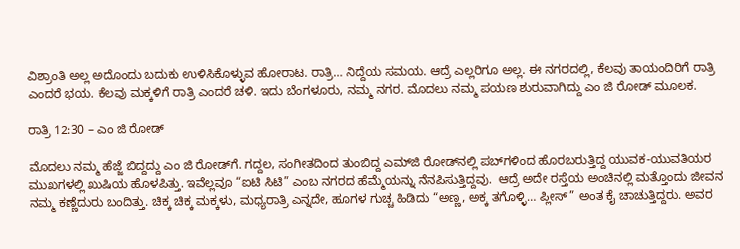ವಿಶ್ರಾಂತಿ ಅಲ್ಲ ಅದೊಂದು ಬದುಕು ಉಳಿಸಿಕೊಳ್ಳುವ ಹೋರಾಟ. ರಾತ್ರಿ… ನಿದ್ದೆಯ ಸಮಯ. ಆದ್ರೆ ಎಲ್ಲರಿಗೂ ಅಲ್ಲ. ಈ ನಗರದಲ್ಲಿ, ಕೆಲವು ತಾಯಂದಿರಿಗೆ ರಾತ್ರಿ ಎಂದರೆ ಭಯ. ಕೆಲವು ಮಕ್ಕಳಿಗೆ ರಾತ್ರಿ ಎಂದರೆ ಚಳಿ. ಇದು ಬೆಂಗಳೂರು, ನಮ್ಮ ನಗರ. ಮೊದಲು ನಮ್ಮ ಪಯಣ ಶುರುವಾಗಿದ್ದು ಎಂ ಜಿ ರೋಡ್‌ ಮೂಲಕ.

ರಾತ್ರಿ 12:30 – ಎಂ ಜಿ ರೋಡ್

ಮೊದಲು ನಮ್ಮ ಹೆಜ್ಜೆ ಬಿದ್ದದ್ದು ಎಂ ಜಿ ರೋಡ್‌ಗೆ. ಗದ್ದಲ, ಸಂಗೀತದಿಂದ ತುಂಬಿದ್ದ ಎಮ್‌ಜಿ ರೋಡ್‌ನಲ್ಲಿ ಪಬ್‌ಗಳಿಂದ ಹೊರಬರುತ್ತಿದ್ದ ಯುವಕ-ಯುವತಿಯರ ಮುಖಗಳಲ್ಲಿ ಖುಷಿಯ ಹೊಳಪಿತ್ತು. ಇವೆಲ್ಲವೂ “ಐಟಿ ಸಿಟಿ” ಎಂಬ ನಗರದ ಹೆಮ್ಮೆಯನ್ನು ನೆನಪಿಸುತ್ತಿದ್ದವು.  ಆದ್ರೆ ಅದೇ ರಸ್ತೆಯ ಅಂಚಿನಲ್ಲಿ ಮತ್ತೊಂದು ಜೀವನ ನಮ್ಮ ಕಣ್ಣೆದುರು ಬಂದಿತ್ತು. ಚಿಕ್ಕ ಚಿಕ್ಕ ಮಕ್ಕಳು, ಮಧ್ಯರಾತ್ರಿ ಎನ್ನದೇ, ಹೂಗಳ ಗುಚ್ಚ ಹಿಡಿದು “ಅಣ್ಣ, ಅಕ್ಕ ತಗೊಳ್ಳಿ… ಪ್ಲೀಸ್” ಅಂತ ಕೈ ಚಾಚುತ್ತಿದ್ದರು. ಅವರ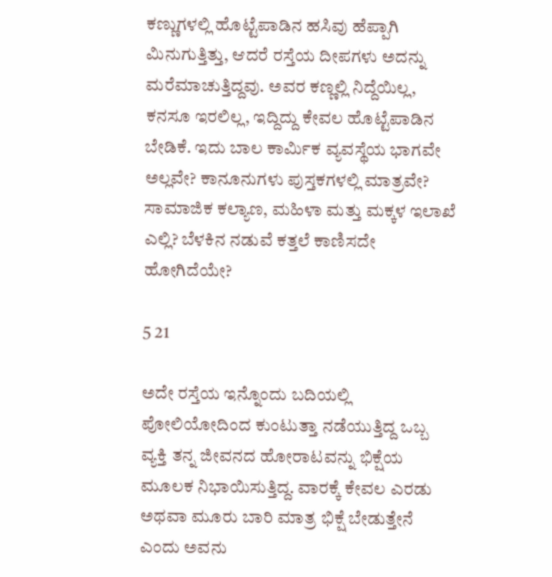ಕಣ್ಣುಗಳಲ್ಲಿ ಹೊಟ್ಟೆಪಾಡಿನ ಹಸಿವು ಹೆಪ್ಪಾಗಿ ಮಿನುಗುತ್ತಿತ್ತು, ಆದರೆ ರಸ್ತೆಯ ದೀಪಗಳು ಅದನ್ನು ಮರೆಮಾಚುತ್ತಿದ್ದವು. ಅವರ ಕಣ್ಣಲ್ಲಿ ನಿದ್ದೆಯಿಲ್ಲ, ಕನಸೂ ಇರಲಿಲ್ಲ, ಇದ್ದಿದ್ದು ಕೇವಲ ಹೊಟ್ಟೆಪಾಡಿನ ಬೇಡಿಕೆ. ಇದು ಬಾಲ ಕಾರ್ಮಿಕ ವ್ಯವಸ್ಥೆಯ ಭಾಗವೇ ಅಲ್ಲವೇ? ಕಾನೂನುಗಳು ಪುಸ್ತಕಗಳಲ್ಲಿ ಮಾತ್ರವೇ? ಸಾಮಾಜಿಕ ಕಲ್ಯಾಣ, ಮಹಿಳಾ ಮತ್ತು ಮಕ್ಕಳ ಇಲಾಖೆ ಎಲ್ಲಿ? ಬೆಳಕಿನ ನಡುವೆ ಕತ್ತಲೆ ಕಾಣಿಸದೇ ಹೋಗಿದೆಯೇ?

5 21

ಅದೇ ರಸ್ತೆಯ ಇನ್ನೊಂದು ಬದಿಯಲ್ಲಿ ಪೋಲಿಯೋದಿಂದ ಕುಂಟುತ್ತಾ ನಡೆಯುತ್ತಿದ್ದ ಒಬ್ಬ ವ್ಯಕ್ತಿ ತನ್ನ ಜೀವನದ ಹೋರಾಟವನ್ನು ಭಿಕ್ಷೆಯ ಮೂಲಕ ನಿಭಾಯಿಸುತ್ತಿದ್ದ. ವಾರಕ್ಕೆ ಕೇವಲ ಎರಡು ಅಥವಾ ಮೂರು ಬಾರಿ ಮಾತ್ರ ಭಿಕ್ಷೆ ಬೇಡುತ್ತೇನೆ ಎಂದು ಅವನು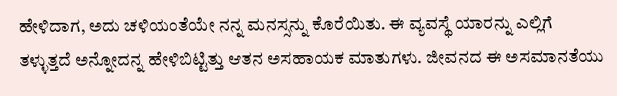ಹೇಳಿದಾಗ, ಅದು ಚಳಿಯಂತೆಯೇ ನನ್ನ ಮನಸ್ಸನ್ನು ಕೊರೆಯಿತು. ಈ ವ್ಯವಸ್ಥೆ ಯಾರನ್ನು ಎಲ್ಲಿಗೆ ತಳ್ಳುತ್ತದೆ ಅನ್ನೋದನ್ನ ಹೇಳಿಬಿಟ್ಟಿತ್ತು ಆತನ ಅಸಹಾಯಕ ಮಾತುಗಳು. ಜೀವನದ ಈ ಅಸಮಾನತೆಯು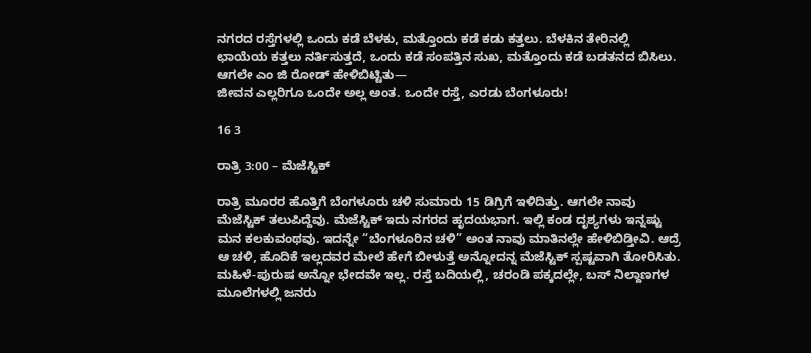ನಗರದ ರಸ್ತೆಗಳಲ್ಲಿ ಒಂದು ಕಡೆ ಬೆಳಕು, ಮತ್ತೊಂದು ಕಡೆ ಕಡು ಕತ್ತಲು. ಬೆಳಕಿನ ತೇರಿನಲ್ಲಿ ಛಾಯೆಯ ಕತ್ತಲು ನರ್ತಿಸುತ್ತದೆ, ಒಂದು ಕಡೆ ಸಂಪತ್ತಿನ ಸುಖ, ಮತ್ತೊಂದು ಕಡೆ ಬಡತನದ ಬಿಸಿಲು. ಆಗಲೇ ಎಂ ಜಿ ರೋಡ್‌ ಹೇಳಿಬಿಟ್ಟಿತು—
ಜೀವನ ಎಲ್ಲರಿಗೂ ಒಂದೇ ಅಲ್ಲ ಅಂತ. ಒಂದೇ ರಸ್ತೆ, ಎರಡು ಬೆಂಗಳೂರು!

16 3

ರಾತ್ರಿ 3:00 – ಮೆಜೆಸ್ಟಿಕ್

ರಾತ್ರಿ ಮೂರರ ಹೊತ್ತಿಗೆ ಬೆಂಗಳೂರು ಚಳಿ ಸುಮಾರು 15 ಡಿಗ್ರಿಗೆ ಇಳಿದಿತ್ತು. ಆಗಲೇ ನಾವು ಮೆಜೆಸ್ಟಿಕ್‌ ತಲುಪಿದ್ದೆವು. ಮೆಜೆಸ್ಟಿಕ್‌ ಇದು ನಗರದ ಹೃದಯಭಾಗ. ಇಲ್ಲಿ ಕಂಡ ದೃಶ್ಯಗಳು ಇನ್ನಷ್ಟು ಮನ ಕಲಕುವಂಥವು. ಇದನ್ನೇ “ಬೆಂಗಳೂರಿನ ಚಳಿ” ಅಂತ ನಾವು ಮಾತಿನಲ್ಲೇ ಹೇಳಿಬಿಡ್ತೀವಿ. ಆದ್ರೆ ಆ ಚಳಿ, ಹೊದಿಕೆ ಇಲ್ಲದವರ ಮೇಲೆ ಹೇಗೆ ಬೀಳುತ್ತೆ ಅನ್ನೋದನ್ನ ಮೆಜೆಸ್ಟಿಕ್‌ ಸ್ಪಷ್ಟವಾಗಿ ತೋರಿಸಿತು. ಮಹಿಳೆ-ಪುರುಷ ಅನ್ನೋ ಭೇದವೇ ಇಲ್ಲ. ರಸ್ತೆ ಬದಿಯಲ್ಲಿ, ಚರಂಡಿ ಪಕ್ಕದಲ್ಲೇ, ಬಸ್ ನಿಲ್ದಾಣಗಳ ಮೂಲೆಗಳಲ್ಲಿ ಜನರು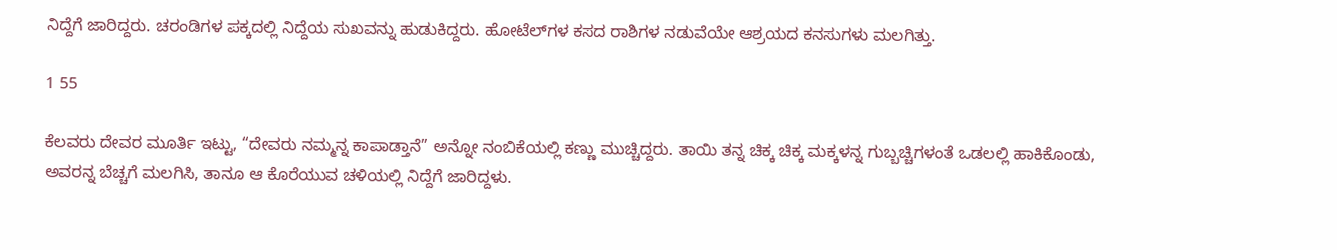ನಿದ್ದೆಗೆ ಜಾರಿದ್ದರು. ಚರಂಡಿಗಳ ಪಕ್ಕದಲ್ಲಿ ನಿದ್ದೆಯ ಸುಖವನ್ನು ಹುಡುಕಿದ್ದರು. ಹೋಟೆಲ್‌ಗಳ ಕಸದ ರಾಶಿಗಳ ನಡುವೆಯೇ ಆಶ್ರಯದ ಕನಸುಗಳು ಮಲಗಿತ್ತು.

1 55

ಕೆಲವರು ದೇವರ ಮೂರ್ತಿ ಇಟ್ಟು, “ದೇವರು ನಮ್ಮನ್ನ ಕಾಪಾಡ್ತಾನೆ” ಅನ್ನೋ ನಂಬಿಕೆಯಲ್ಲಿ ಕಣ್ಣು ಮುಚ್ಚಿದ್ದರು. ತಾಯಿ ತನ್ನ ಚಿಕ್ಕ ಚಿಕ್ಕ ಮಕ್ಕಳನ್ನ ಗುಬ್ಬಚ್ಚಿಗಳಂತೆ ಒಡಲಲ್ಲಿ ಹಾಕಿಕೊಂಡು, ಅವರನ್ನ ಬೆಚ್ಚಗೆ ಮಲಗಿಸಿ, ತಾನೂ ಆ ಕೊರೆಯುವ ಚಳಿಯಲ್ಲಿ ನಿದ್ದೆಗೆ ಜಾರಿದ್ದಳು.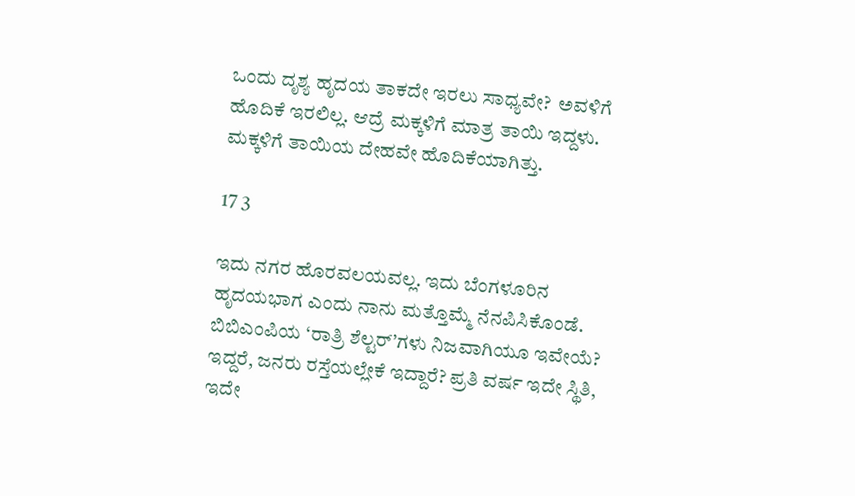ಒಂದು ದೃಶ್ಯ ಹೃದಯ ತಾಕದೇ ಇರಲು ಸಾಧ್ಯವೇ?  ಅವಳಿಗೆ ಹೊದಿಕೆ ಇರಲಿಲ್ಲ. ಆದ್ರೆ ಮಕ್ಕಳಿಗೆ ಮಾತ್ರ ತಾಯಿ ಇದ್ದಳು. ಮಕ್ಕಳಿಗೆ ತಾಯಿಯ ದೇಹವೇ ಹೊದಿಕೆಯಾಗಿತ್ತು.

17 3

ಇದು ನಗರ ಹೊರವಲಯವಲ್ಲ. ಇದು ಬೆಂಗಳೂರಿನ ಹೃದಯಭಾಗ ಎಂದು ನಾನು ಮತ್ತೊಮ್ಮೆ ನೆನಪಿಸಿಕೊಂಡೆ. ಬಿಬಿಎಂಪಿಯ ‘ರಾತ್ರಿ ಶೆಲ್ಟರ್‌’ಗಳು ನಿಜವಾಗಿಯೂ ಇವೇಯೆ?  ಇದ್ದರೆ, ಜನರು ರಸ್ತೆಯಲ್ಲೇಕೆ ಇದ್ದಾರೆ? ಪ್ರತಿ ವರ್ಷ ಇದೇ ಸ್ಥಿತಿ, ಇದೇ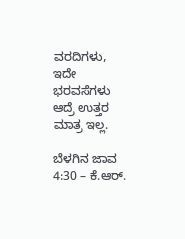ವರದಿಗಳು, ಇದೇ ಭರವಸೆಗಳು ಆದ್ರೆ ಉತ್ತರ ಮಾತ್ರ ಇಲ್ಲ.

ಬೆಳಗಿನ ಜಾವ 4:30 – ಕೆ.ಆರ್.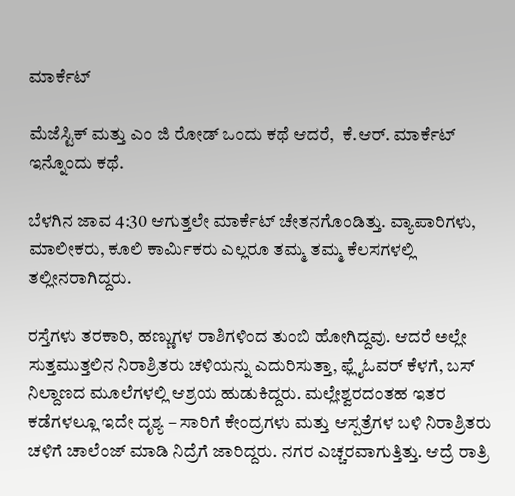ಮಾರ್ಕೆಟ್

ಮೆಜೆಸ್ಟಿಕ್ ಮತ್ತು ಎಂ ಜಿ ರೋಡ್‌ ಒಂದು ಕಥೆ ಆದರೆ,  ಕೆ.ಆರ್. ಮಾರ್ಕೆಟ್ ಇನ್ನೊಂದು ಕಥೆ.

ಬೆಳಗಿನ ಜಾವ 4:30 ಆಗುತ್ತಲೇ ಮಾರ್ಕೆಟ್ ಚೇತನಗೊಂಡಿತ್ತು. ವ್ಯಾಪಾರಿಗಳು, ಮಾಲೀಕರು, ಕೂಲಿ ಕಾರ್ಮಿಕರು ಎಲ್ಲರೂ ತಮ್ಮ ತಮ್ಮ ಕೆಲಸಗಳಲ್ಲಿ ತಲ್ಲೀನರಾಗಿದ್ದರು.

ರಸ್ತೆಗಳು ತರಕಾರಿ, ಹಣ್ಣುಗಳ ರಾಶಿಗಳಿಂದ ತುಂಬಿ ಹೋಗಿದ್ದವು. ಆದರೆ ಅಲ್ಲೇ ಸುತ್ತಮುತ್ತಲಿನ ನಿರಾಶ್ರಿತರು ಚಳಿಯನ್ನು ಎದುರಿಸುತ್ತಾ, ಫ್ಲೈಓವರ್ ಕೆಳಗೆ, ಬಸ್ ನಿಲ್ದಾಣದ ಮೂಲೆಗಳಲ್ಲಿ ಆಶ್ರಯ ಹುಡುಕಿದ್ದರು. ಮಲ್ಲೇಶ್ವರದಂತಹ ಇತರ ಕಡೆಗಳಲ್ಲೂ ಇದೇ ದೃಶ್ಯ – ಸಾರಿಗೆ ಕೇಂದ್ರಗಳು ಮತ್ತು ಆಸ್ಪತ್ರೆಗಳ ಬಳಿ ನಿರಾಶ್ರಿತರು ಚಳಿಗೆ ಚಾಲೆಂಜ್‌ ಮಾಡಿ ನಿದ್ರೆಗೆ ಜಾರಿದ್ದರು. ನಗರ ಎಚ್ಚರವಾಗುತ್ತಿತ್ತು. ಆದ್ರೆ ರಾತ್ರಿ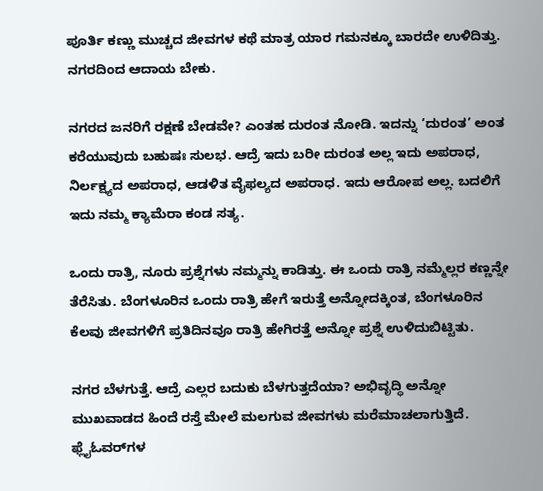ಪೂರ್ತಿ ಕಣ್ಣು ಮುಚ್ಚದ ಜೀವಗಳ ಕಥೆ ಮಾತ್ರ ಯಾರ ಗಮನಕ್ಕೂ ಬಾರದೇ ಉಳಿದಿತ್ತು. ನಗರದಿಂದ ಆದಾಯ ಬೇಕು.

ನಗರದ ಜನರಿಗೆ ರಕ್ಷಣೆ ಬೇಡವೇ? ಎಂತಹ ದುರಂತ ನೋಡಿ. ಇದನ್ನು ‘ದುರಂತ’ ಅಂತ ಕರೆಯುವುದು ಬಹುಷಃ ಸುಲಭ. ಆದ್ರೆ ಇದು ಬರೀ ದುರಂತ ಅಲ್ಲ ಇದು ಅಪರಾಧ, ನಿರ್ಲಕ್ಷ್ಯದ ಅಪರಾಧ, ಆಡಳಿತ ವೈಫಲ್ಯದ ಅಪರಾಧ. ಇದು ಆರೋಪ ಅಲ್ಲ. ಬದಲಿಗೆ ಇದು ನಮ್ಮ ಕ್ಯಾಮೆರಾ ಕಂಡ ಸತ್ಯ.

ಒಂದು ರಾತ್ರಿ, ನೂರು ಪ್ರಶ್ನೆಗಳು ನಮ್ಮನ್ನು ಕಾಡಿತ್ತು. ಈ ಒಂದು ರಾತ್ರಿ ನಮ್ಮೆಲ್ಲರ ಕಣ್ಣನ್ನೇ ತೆರೆಸಿತು. ಬೆಂಗಳೂರಿನ ಒಂದು ರಾತ್ರಿ ಹೇಗೆ ಇರುತ್ತೆ ಅನ್ನೋದಕ್ಕಿಂತ, ಬೆಂಗಳೂರಿನ ಕೆಲವು ಜೀವಗಳಿಗೆ ಪ್ರತಿದಿನವೂ ರಾತ್ರಿ ಹೇಗಿರತ್ತೆ ಅನ್ನೋ ಪ್ರಶ್ನೆ ಉಳಿದುಬಿಟ್ಟಿತು.

ನಗರ ಬೆಳಗುತ್ತೆ. ಆದ್ರೆ ಎಲ್ಲರ ಬದುಕು ಬೆಳಗುತ್ತದೆಯಾ? ಅಭಿವೃದ್ಧಿ ಅನ್ನೋ ಮುಖವಾಡದ ಹಿಂದೆ ರಸ್ತೆ ಮೇಲೆ ಮಲಗುವ ಜೀವಗಳು ಮರೆಮಾಚಲಾಗುತ್ತಿದೆ. ಫ್ಲೈಓವರ್‌ಗಳ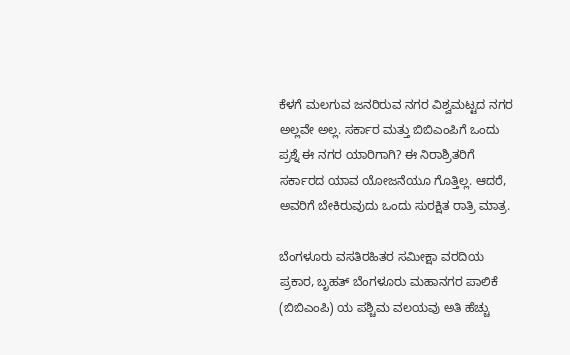ಕೆಳಗೆ ಮಲಗುವ ಜನರಿರುವ ನಗರ ವಿಶ್ವಮಟ್ಟದ ನಗರ ಅಲ್ಲವೇ ಅಲ್ಲ. ಸರ್ಕಾರ ಮತ್ತು ಬಿಬಿಎಂಪಿಗೆ ಒಂದು ಪ್ರಶ್ನೆ ಈ ನಗರ ಯಾರಿಗಾಗಿ? ಈ ನಿರಾಶ್ರಿತರಿಗೆ ಸರ್ಕಾರದ ಯಾವ ಯೋಜನೆಯೂ ಗೊತ್ತಿಲ್ಲ. ಆದರೆ, ಅವರಿಗೆ ಬೇಕಿರುವುದು ಒಂದು ಸುರಕ್ಷಿತ ರಾತ್ರಿ ಮಾತ್ರ.

ಬೆಂಗಳೂರು ವಸತಿರಹಿತರ ಸಮೀಕ್ಷಾ ವರದಿಯ ಪ್ರಕಾರ, ಬೃಹತ್ ಬೆಂಗಳೂರು ಮಹಾನಗರ ಪಾಲಿಕೆ (ಬಿಬಿಎಂಪಿ) ಯ ಪಶ್ಚಿಮ ವಲಯವು ಅತಿ ಹೆಚ್ಚು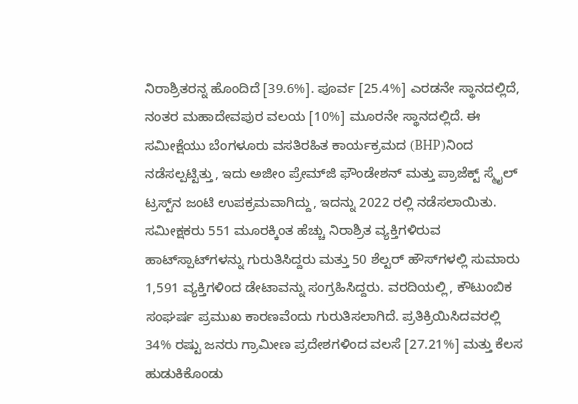ನಿರಾಶ್ರಿತರನ್ನ ಹೊಂದಿದೆ [39.6%]. ಪೂರ್ವ [25.4%] ಎರಡನೇ ಸ್ಥಾನದಲ್ಲಿದೆ, ನಂತರ ಮಹಾದೇವಪುರ ವಲಯ [10%] ಮೂರನೇ ಸ್ಥಾನದಲ್ಲಿದೆ. ಈ ಸಮೀಕ್ಷೆಯು ಬೆಂಗಳೂರು ವಸತಿರಹಿತ ಕಾರ್ಯಕ್ರಮದ (BHP)ನಿಂದ ನಡೆಸಲ್ಪಟ್ಟಿತ್ತು, ಇದು ಅಜೀಂ ಪ್ರೇಮ್‌ಜಿ ಫೌಂಡೇಶನ್ ಮತ್ತು ಪ್ರಾಜೆಕ್ಟ್ ಸ್ಮೈಲ್ ಟ್ರಸ್ಟ್‌ನ ಜಂಟಿ ಉಪಕ್ರಮವಾಗಿದ್ದು, ಇದನ್ನು 2022 ರಲ್ಲಿ ನಡೆಸಲಾಯಿತು. ಸಮೀಕ್ಷಕರು 551 ಮೂರಕ್ಕಿಂತ ಹೆಚ್ಚು ನಿರಾಶ್ರಿತ ವ್ಯಕ್ತಿಗಳಿರುವ ಹಾಟ್‌ಸ್ಪಾಟ್‌ಗಳನ್ನು ಗುರುತಿಸಿದ್ದರು ಮತ್ತು 50 ಶೆಲ್ಟರ್‌ ಹೌಸ್‌ಗಳಲ್ಲಿ ಸುಮಾರು 1,591 ವ್ಯಕ್ತಿಗಳಿಂದ ಡೇಟಾವನ್ನು ಸಂಗ್ರಹಿಸಿದ್ದರು. ವರದಿಯಲ್ಲಿ, ಕೌಟುಂಬಿಕ ಸಂಘರ್ಷ ಪ್ರಮುಖ ಕಾರಣವೆಂದು ಗುರುತಿಸಲಾಗಿದೆ. ಪ್ರತಿಕ್ರಿಯಿಸಿದವರಲ್ಲಿ 34% ರಷ್ಟು ಜನರು ಗ್ರಾಮೀಣ ಪ್ರದೇಶಗಳಿಂದ ವಲಸೆ [27.21%] ಮತ್ತು ಕೆಲಸ ಹುಡುಕಿಕೊಂಡು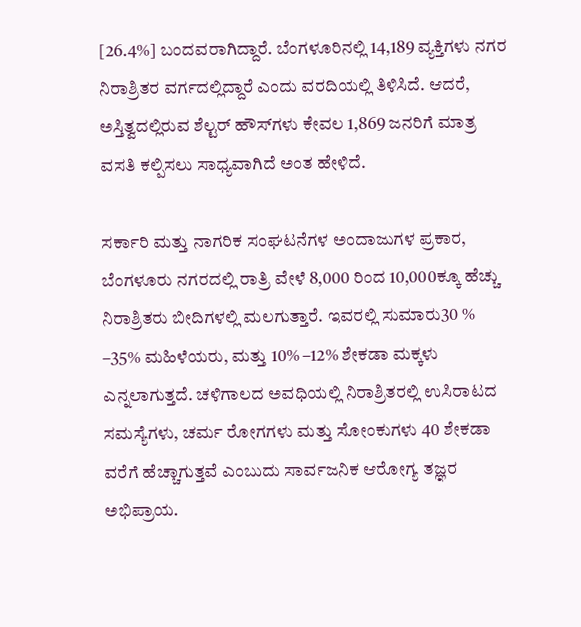[26.4%] ಬಂದವರಾಗಿದ್ದಾರೆ. ಬೆಂಗಳೂರಿನಲ್ಲಿ 14,189 ವ್ಯಕ್ತಿಗಳು ನಗರ ನಿರಾಶ್ರಿತರ ವರ್ಗದಲ್ಲಿದ್ದಾರೆ ಎಂದು ವರದಿಯಲ್ಲಿ ತಿಳಿಸಿದೆ. ಆದರೆ, ಅಸ್ತಿತ್ವದಲ್ಲಿರುವ ಶೆಲ್ಟರ್‌ ಹೌಸ್‌ಗಳು ಕೇವಲ 1,869 ಜನರಿಗೆ ಮಾತ್ರ ವಸತಿ ಕಲ್ಪಿಸಲು ಸಾಧ್ಯವಾಗಿದೆ ಅಂತ ಹೇಳಿದೆ.

ಸರ್ಕಾರಿ ಮತ್ತು ನಾಗರಿಕ ಸಂಘಟನೆಗಳ ಅಂದಾಜುಗಳ ಪ್ರಕಾರ, ಬೆಂಗಳೂರು ನಗರದಲ್ಲಿ ರಾತ್ರಿ ವೇಳೆ 8,000 ರಿಂದ 10,000ಕ್ಕೂ ಹೆಚ್ಚು ನಿರಾಶ್ರಿತರು ಬೀದಿಗಳಲ್ಲಿ ಮಲಗುತ್ತಾರೆ. ಇವರಲ್ಲಿ ಸುಮಾರು30 % –35% ಮಹಿಳೆಯರು, ಮತ್ತು 10% –12% ಶೇಕಡಾ ಮಕ್ಕಳು ಎನ್ನಲಾಗುತ್ತದೆ. ಚಳಿಗಾಲದ ಅವಧಿಯಲ್ಲಿ ನಿರಾಶ್ರಿತರಲ್ಲಿ ಉಸಿರಾಟದ ಸಮಸ್ಯೆಗಳು, ಚರ್ಮ ರೋಗಗಳು ಮತ್ತು ಸೋಂಕುಗಳು 40 ಶೇಕಡಾ ವರೆಗೆ ಹೆಚ್ಚಾಗುತ್ತವೆ ಎಂಬುದು ಸಾರ್ವಜನಿಕ ಆರೋಗ್ಯ ತಜ್ಞರ ಅಭಿಪ್ರಾಯ.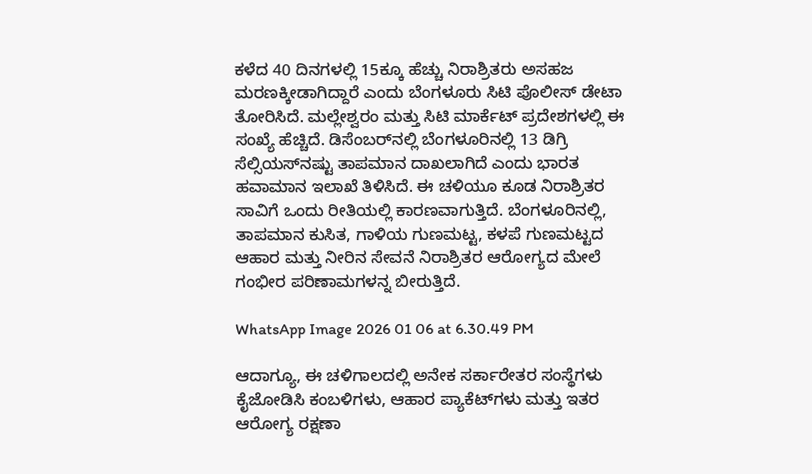ಕಳೆದ 40 ದಿನಗಳಲ್ಲಿ 15ಕ್ಕೂ ಹೆಚ್ಚು ನಿರಾಶ್ರಿತರು ಅಸಹಜ ಮರಣಕ್ಕೀಡಾಗಿದ್ದಾರೆ ಎಂದು ಬೆಂಗಳೂರು ಸಿಟಿ ಪೊಲೀಸ್ ಡೇಟಾ ತೋರಿಸಿದೆ. ಮಲ್ಲೇಶ್ವರಂ ಮತ್ತು ಸಿಟಿ ಮಾರ್ಕೆಟ್ ಪ್ರದೇಶಗಳಲ್ಲಿ ಈ ಸಂಖ್ಯೆ ಹೆಚ್ಚಿದೆ. ಡಿಸೆಂಬರ್‌ನಲ್ಲಿ ಬೆಂಗಳೂರಿನಲ್ಲಿ 13 ಡಿಗ್ರಿ ಸೆಲ್ಸಿಯಸ್‌ನಷ್ಟು ತಾಪಮಾನ ದಾಖಲಾಗಿದೆ ಎಂದು ಭಾರತ ಹವಾಮಾನ ಇಲಾಖೆ ತಿಳಿಸಿದೆ. ಈ ಚಳಿಯೂ ಕೂಡ ನಿರಾಶ್ರಿತರ ಸಾವಿಗೆ ಒಂದು ರೀತಿಯಲ್ಲಿ ಕಾರಣವಾಗುತ್ತಿದೆ. ಬೆಂಗಳೂರಿನಲ್ಲಿ, ತಾಪಮಾನ ಕುಸಿತ, ಗಾಳಿಯ ಗುಣಮಟ್ಟ, ಕಳಪೆ ಗುಣಮಟ್ಟದ ಆಹಾರ ಮತ್ತು ನೀರಿನ ಸೇವನೆ ನಿರಾಶ್ರಿತರ ಆರೋಗ್ಯದ ಮೇಲೆ ಗಂಭೀರ ಪರಿಣಾಮಗಳನ್ನ ಬೀರುತ್ತಿದೆ.

WhatsApp Image 2026 01 06 at 6.30.49 PM

ಆದಾಗ್ಯೂ, ಈ ಚಳಿಗಾಲದಲ್ಲಿ ಅನೇಕ ಸರ್ಕಾರೇತರ ಸಂಸ್ಥೆಗಳು ಕೈಜೋಡಿಸಿ ಕಂಬಳಿಗಳು, ಆಹಾರ ಪ್ಯಾಕೆಟ್‌ಗಳು ಮತ್ತು ಇತರ ಆರೋಗ್ಯ ರಕ್ಷಣಾ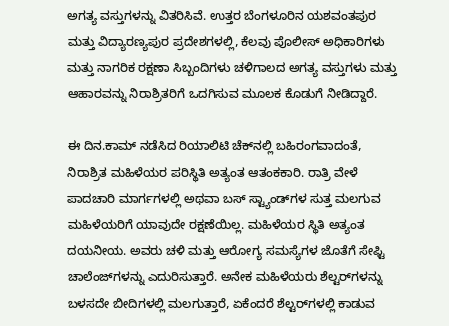ಅಗತ್ಯ ವಸ್ತುಗಳನ್ನು ವಿತರಿಸಿವೆ. ಉತ್ತರ ಬೆಂಗಳೂರಿನ ಯಶವಂತಪುರ ಮತ್ತು ವಿದ್ಯಾರಣ್ಯಪುರ ಪ್ರದೇಶಗಳಲ್ಲಿ, ಕೆಲವು ಪೊಲೀಸ್ ಅಧಿಕಾರಿಗಳು ಮತ್ತು ನಾಗರಿಕ ರಕ್ಷಣಾ ಸಿಬ್ಬಂದಿಗಳು ಚಳಿಗಾಲದ ಅಗತ್ಯ ವಸ್ತುಗಳು ಮತ್ತು ಆಹಾರವನ್ನು ನಿರಾಶ್ರಿತರಿಗೆ ಒದಗಿಸುವ ಮೂಲಕ ಕೊಡುಗೆ ನೀಡಿದ್ದಾರೆ.

ಈ ದಿನ.ಕಾಮ್ ನಡೆಸಿದ ರಿಯಾಲಿಟಿ ಚೆಕ್‌ನಲ್ಲಿ ಬಹಿರಂಗವಾದಂತೆ, ನಿರಾಶ್ರಿತ ಮಹಿಳೆಯರ ಪರಿಸ್ಥಿತಿ ಅತ್ಯಂತ ಆತಂಕಕಾರಿ. ರಾತ್ರಿ ವೇಳೆ ಪಾದಚಾರಿ ಮಾರ್ಗಗಳಲ್ಲಿ ಅಥವಾ ಬಸ್ ಸ್ಟ್ಯಾಂಡ್‌ಗಳ ಸುತ್ತ ಮಲಗುವ ಮಹಿಳೆಯರಿಗೆ ಯಾವುದೇ ರಕ್ಷಣೆಯಿಲ್ಲ. ಮಹಿಳೆಯರ ಸ್ಥಿತಿ ಅತ್ಯಂತ ದಯನೀಯ. ಅವರು ಚಳಿ ಮತ್ತು ಆರೋಗ್ಯ ಸಮಸ್ಯೆಗಳ ಜೊತೆಗೆ ಸೇಫ್ಟಿ ಚಾಲೆಂಜ್‌ಗಳನ್ನು ಎದುರಿಸುತ್ತಾರೆ. ಅನೇಕ ಮಹಿಳೆಯರು ಶೆಲ್ಟರ್‌ಗಳನ್ನು ಬಳಸದೇ ಬೀದಿಗಳಲ್ಲಿ ಮಲಗುತ್ತಾರೆ, ಏಕೆಂದರೆ ಶೆಲ್ಟರ್‌ಗಳಲ್ಲಿ ಕಾಡುವ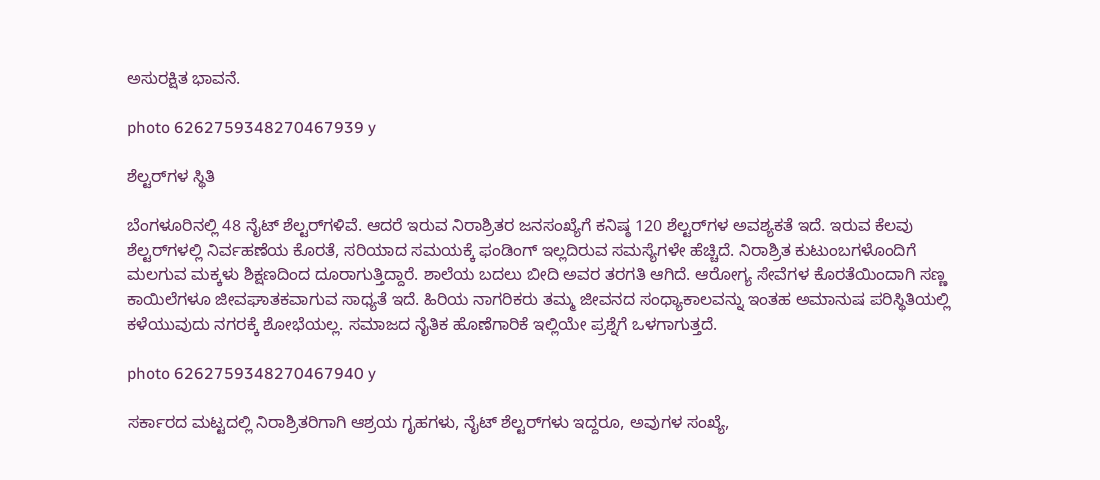ಅಸುರಕ್ಷಿತ ಭಾವನೆ.

photo 6262759348270467939 y

ಶೆಲ್ಟರ್‌ಗಳ ಸ್ಥಿತಿ

ಬೆಂಗಳೂರಿನಲ್ಲಿ 48 ನೈಟ್ ಶೆಲ್ಟರ್‌ಗಳಿವೆ. ಆದರೆ ಇರುವ ನಿರಾಶ್ರಿತರ ಜನಸಂಖ್ಯೆಗೆ ಕನಿಷ್ಠ 120 ಶೆಲ್ಟರ್‌ಗಳ ಅವಶ್ಯಕತೆ ಇದೆ. ಇರುವ ಕೆಲವು ಶೆಲ್ಟರ್‌ಗಳಲ್ಲಿ ನಿರ್ವಹಣೆಯ ಕೊರತೆ, ಸರಿಯಾದ ಸಮಯಕ್ಕೆ ಫಂಡಿಂಗ್‌ ಇಲ್ಲದಿರುವ ಸಮಸ್ಯೆಗಳೇ ಹೆಚ್ಚಿದೆ. ನಿರಾಶ್ರಿತ ಕುಟುಂಬಗಳೊಂದಿಗೆ ಮಲಗುವ ಮಕ್ಕಳು ಶಿಕ್ಷಣದಿಂದ ದೂರಾಗುತ್ತಿದ್ದಾರೆ. ಶಾಲೆಯ ಬದಲು ಬೀದಿ ಅವರ ತರಗತಿ ಆಗಿದೆ. ಆರೋಗ್ಯ ಸೇವೆಗಳ ಕೊರತೆಯಿಂದಾಗಿ ಸಣ್ಣ ಕಾಯಿಲೆಗಳೂ ಜೀವಘಾತಕವಾಗುವ ಸಾಧ್ಯತೆ ಇದೆ. ಹಿರಿಯ ನಾಗರಿಕರು ತಮ್ಮ ಜೀವನದ ಸಂಧ್ಯಾಕಾಲವನ್ನು ಇಂತಹ ಅಮಾನುಷ ಪರಿಸ್ಥಿತಿಯಲ್ಲಿ ಕಳೆಯುವುದು ನಗರಕ್ಕೆ ಶೋಭೆಯಲ್ಲ. ಸಮಾಜದ ನೈತಿಕ ಹೊಣೆಗಾರಿಕೆ ಇಲ್ಲಿಯೇ ಪ್ರಶ್ನೆಗೆ ಒಳಗಾಗುತ್ತದೆ.

photo 6262759348270467940 y

ಸರ್ಕಾರದ ಮಟ್ಟದಲ್ಲಿ ನಿರಾಶ್ರಿತರಿಗಾಗಿ ಆಶ್ರಯ ಗೃಹಗಳು, ನೈಟ್ ಶೆಲ್ಟರ್‌ಗಳು ಇದ್ದರೂ, ಅವುಗಳ ಸಂಖ್ಯೆ,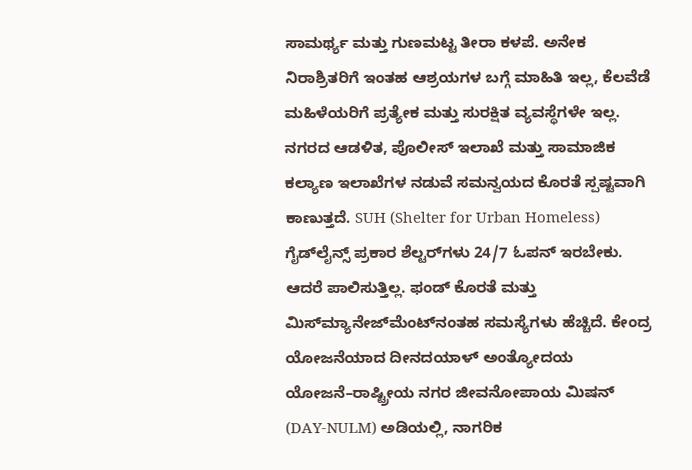ಸಾಮರ್ಥ್ಯ ಮತ್ತು ಗುಣಮಟ್ಟ ತೀರಾ ಕಳಪೆ. ಅನೇಕ ನಿರಾಶ್ರಿತರಿಗೆ ಇಂತಹ ಆಶ್ರಯಗಳ ಬಗ್ಗೆ ಮಾಹಿತಿ ಇಲ್ಲ, ಕೆಲವೆಡೆ ಮಹಿಳೆಯರಿಗೆ ಪ್ರತ್ಯೇಕ ಮತ್ತು ಸುರಕ್ಷಿತ ವ್ಯವಸ್ಥೆಗಳೇ ಇಲ್ಲ. ನಗರದ ಆಡಳಿತ, ಪೊಲೀಸ್ ಇಲಾಖೆ ಮತ್ತು ಸಾಮಾಜಿಕ ಕಲ್ಯಾಣ ಇಲಾಖೆಗಳ ನಡುವೆ ಸಮನ್ವಯದ ಕೊರತೆ ಸ್ಪಷ್ಟವಾಗಿ ಕಾಣುತ್ತದೆ. SUH (Shelter for Urban Homeless) ಗೈಡ್‌ಲೈನ್ಸ್ ಪ್ರಕಾರ ಶೆಲ್ಟರ್‌ಗಳು 24/7 ಓಪನ್ ಇರಬೇಕು. ಆದರೆ ಪಾಲಿಸುತ್ತಿಲ್ಲ. ಫಂಡ್ ಕೊರತೆ ಮತ್ತು ಮಿಸ್‌ಮ್ಯಾನೇಜ್‌ಮೆಂಟ್‌ನಂತಹ ಸಮಸ್ಯೆಗಳು ಹೆಚ್ಚಿದೆ. ಕೇಂದ್ರ ಯೋಜನೆಯಾದ ದೀನದಯಾಳ್ ಅಂತ್ಯೋದಯ ಯೋಜನೆ–ರಾಷ್ಟ್ರೀಯ ನಗರ ಜೀವನೋಪಾಯ ಮಿಷನ್ (DAY-NULM) ಅಡಿಯಲ್ಲಿ, ನಾಗರಿಕ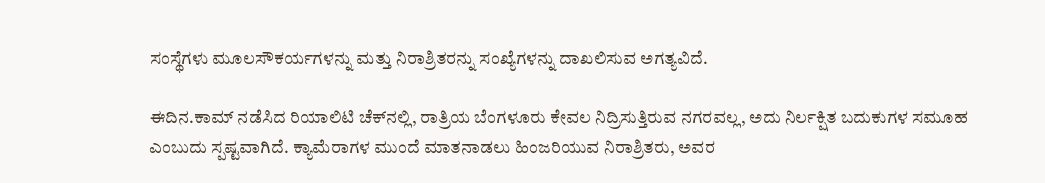ಸಂಸ್ಥೆಗಳು ಮೂಲಸೌಕರ್ಯಗಳನ್ನು ಮತ್ತು ನಿರಾಶ್ರಿತರನ್ನು ಸಂಖ್ಯೆಗಳನ್ನು ದಾಖಲಿಸುವ ಅಗತ್ಯವಿದೆ.

ಈದಿನ.ಕಾಮ್ ನಡೆಸಿದ ರಿಯಾಲಿಟಿ ಚೆಕ್‌ನಲ್ಲಿ, ರಾತ್ರಿಯ ಬೆಂಗಳೂರು ಕೇವಲ ನಿದ್ರಿಸುತ್ತಿರುವ ನಗರವಲ್ಲ, ಅದು ನಿರ್ಲಕ್ಷಿತ ಬದುಕುಗಳ ಸಮೂಹ ಎಂಬುದು ಸ್ಪಷ್ಟವಾಗಿದೆ. ಕ್ಯಾಮೆರಾಗಳ ಮುಂದೆ ಮಾತನಾಡಲು ಹಿಂಜರಿಯುವ ನಿರಾಶ್ರಿತರು, ಅವರ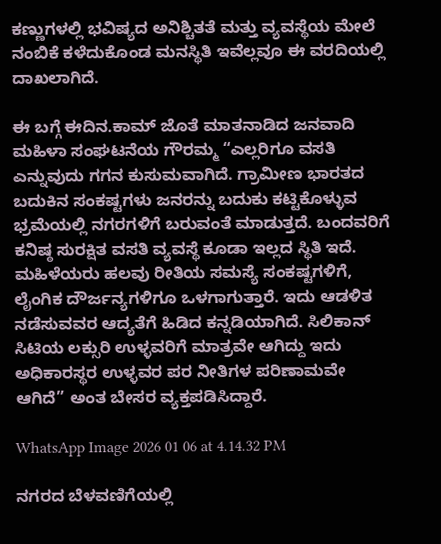ಕಣ್ಣುಗಳಲ್ಲಿ ಭವಿಷ್ಯದ ಅನಿಶ್ಚಿತತೆ ಮತ್ತು ವ್ಯವಸ್ಥೆಯ ಮೇಲೆ ನಂಬಿಕೆ ಕಳೆದುಕೊಂಡ ಮನಸ್ಥಿತಿ ಇವೆಲ್ಲವೂ ಈ ವರದಿಯಲ್ಲಿ ದಾಖಲಾಗಿದೆ.

ಈ ಬಗ್ಗೆ ಈದಿನ.ಕಾಮ್‌ ಜೊತೆ ಮಾತನಾಡಿದ ಜನವಾದಿ ಮಹಿಳಾ ಸಂಘಟನೆಯ ಗೌರಮ್ಮ “ಎಲ್ಲರಿಗೂ ವಸತಿ ಎನ್ನುವುದು ಗಗನ ಕುಸುಮವಾಗಿದೆ. ಗ್ರಾಮೀಣ ಭಾರತದ ಬದುಕಿನ ಸಂಕಷ್ಟಗಳು ಜನರನ್ನು ಬದುಕು ಕಟ್ಟಿಕೊಳ್ಳುವ ಭ್ರಮೆಯಲ್ಲಿ ನಗರಗಳಿಗೆ ಬರುವಂತೆ ಮಾಡುತ್ತದೆ. ಬಂದವರಿಗೆ ಕನಿಷ್ಠ ಸುರಕ್ಷಿತ ವಸತಿ ವ್ಯವಸ್ಥೆ ಕೂಡಾ ಇಲ್ಲದ ಸ್ಥಿತಿ ಇದೆ. ಮಹಿಳೆಯರು ಹಲವು ರೀತಿಯ ಸಮಸ್ಯೆ ಸಂಕಷ್ಟಗಳಿಗೆ, ಲೈಂಗಿಕ ದೌರ್ಜನ್ಯಗಳಿಗೂ ಒಳಗಾಗುತ್ತಾರೆ. ಇದು ಆಡಳಿತ ನಡೆಸುವವರ ಆದ್ಯತೆಗೆ ಹಿಡಿದ ಕನ್ನಡಿಯಾಗಿದೆ. ಸಿಲಿಕಾನ್ ಸಿಟಿಯ ಲಕ್ಸುರಿ ಉಳ್ಳವರಿಗೆ ಮಾತ್ರವೇ ಆಗಿದ್ದು ಇದು ಅಧಿಕಾರಸ್ಥರ ಉಳ್ಳವರ ಪರ ನೀತಿಗಳ ಪರಿಣಾಮವೇ ಆಗಿದೆ” ಅಂತ ಬೇಸರ ವ್ಯಕ್ತಪಡಿಸಿದ್ದಾರೆ.

WhatsApp Image 2026 01 06 at 4.14.32 PM

ನಗರದ ಬೆಳವಣಿಗೆಯಲ್ಲಿ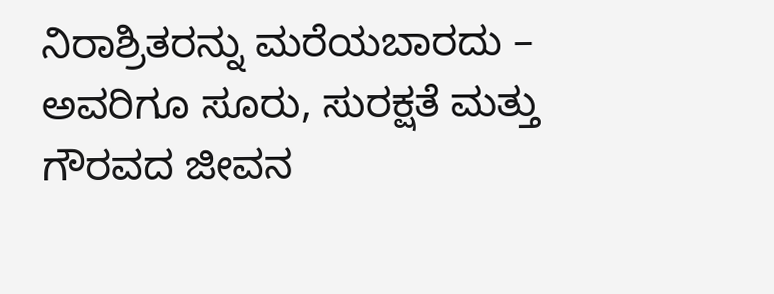ನಿರಾಶ್ರಿತರನ್ನು ಮರೆಯಬಾರದು – ಅವರಿಗೂ ಸೂರು, ಸುರಕ್ಷತೆ ಮತ್ತು ಗೌರವದ ಜೀವನ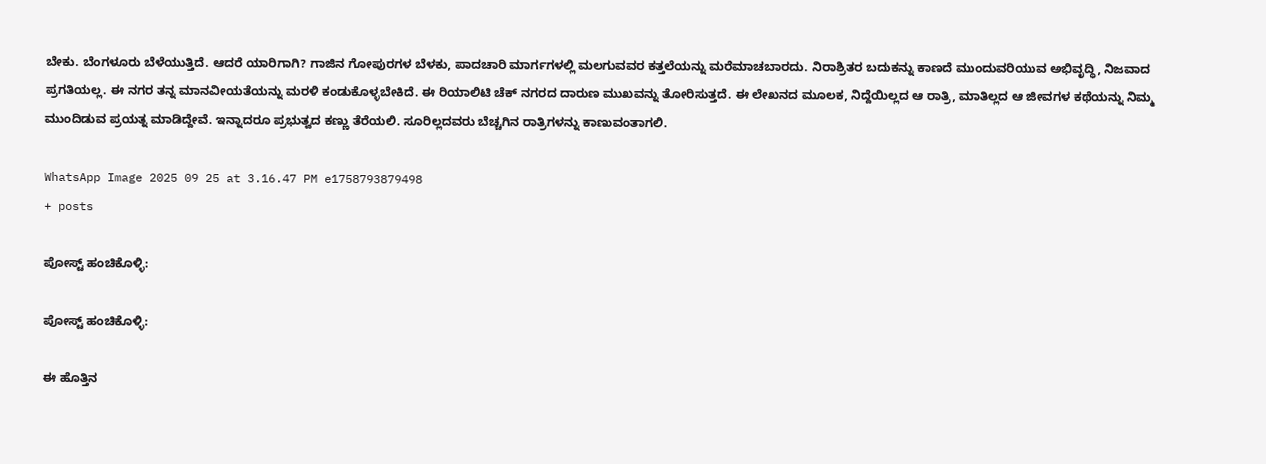ಬೇಕು. ಬೆಂಗಳೂರು ಬೆಳೆಯುತ್ತಿದೆ. ಆದರೆ ಯಾರಿಗಾಗಿ? ಗಾಜಿನ ಗೋಪುರಗಳ ಬೆಳಕು, ಪಾದಚಾರಿ ಮಾರ್ಗಗಳಲ್ಲಿ ಮಲಗುವವರ ಕತ್ತಲೆಯನ್ನು ಮರೆಮಾಚಬಾರದು. ನಿರಾಶ್ರಿತರ ಬದುಕನ್ನು ಕಾಣದೆ ಮುಂದುವರಿಯುವ ಅಭಿವೃದ್ಧಿ, ನಿಜವಾದ ಪ್ರಗತಿಯಲ್ಲ. ಈ ನಗರ ತನ್ನ ಮಾನವೀಯತೆಯನ್ನು ಮರಳಿ ಕಂಡುಕೊಳ್ಳಬೇಕಿದೆ. ಈ ರಿಯಾಲಿಟಿ ಚೆಕ್ ನಗರದ ದಾರುಣ ಮುಖವನ್ನು ತೋರಿಸುತ್ತದೆ. ಈ ಲೇಖನದ ಮೂಲಕ, ನಿದ್ದೆಯಿಲ್ಲದ ಆ ರಾತ್ರಿ, ಮಾತಿಲ್ಲದ ಆ ಜೀವಗಳ ಕಥೆಯನ್ನು ನಿಮ್ಮ ಮುಂದಿಡುವ ಪ್ರಯತ್ನ ಮಾಡಿದ್ದೇವೆ. ಇನ್ನಾದರೂ ಪ್ರಭುತ್ವದ ಕಣ್ಣು ತೆರೆಯಲಿ. ಸೂರಿಲ್ಲದವರು ಬೆಚ್ಚಗಿನ ರಾತ್ರಿಗಳನ್ನು ಕಾಣುವಂತಾಗಲಿ.

WhatsApp Image 2025 09 25 at 3.16.47 PM e1758793879498
+ posts

ಪೋಸ್ಟ್ ಹಂಚಿಕೊಳ್ಳಿ:

ಪೋಸ್ಟ್ ಹಂಚಿಕೊಳ್ಳಿ:

ಈ ಹೊತ್ತಿನ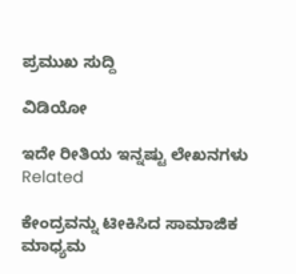ಪ್ರಮುಖ ಸುದ್ದಿ

ವಿಡಿಯೋ

ಇದೇ ರೀತಿಯ ಇನ್ನಷ್ಟು ಲೇಖನಗಳು
Related

ಕೇಂದ್ರವನ್ನು ಟೀಕಿಸಿದ ಸಾಮಾಜಿಕ ಮಾಧ್ಯಮ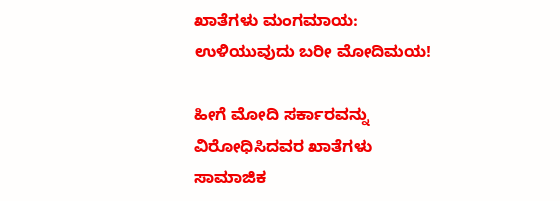ಖಾತೆಗಳು ಮಂಗಮಾಯ: ಉಳಿಯುವುದು ಬರೀ ಮೋದಿಮಯ!

ಹೀಗೆ ಮೋದಿ ಸರ್ಕಾರವನ್ನು ವಿರೋಧಿಸಿದವರ ಖಾತೆಗಳು ಸಾಮಾಜಿಕ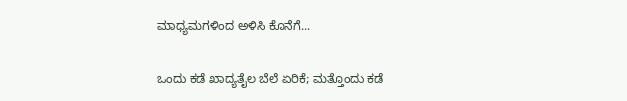ಮಾಧ್ಯಮಗಳಿಂದ ಅಳಿಸಿ ಕೊನೆಗೆ...

ಒಂದು ಕಡೆ ಖಾದ್ಯತೈಲ ಬೆಲೆ ಏರಿಕೆ; ಮತ್ತೊಂದು ಕಡೆ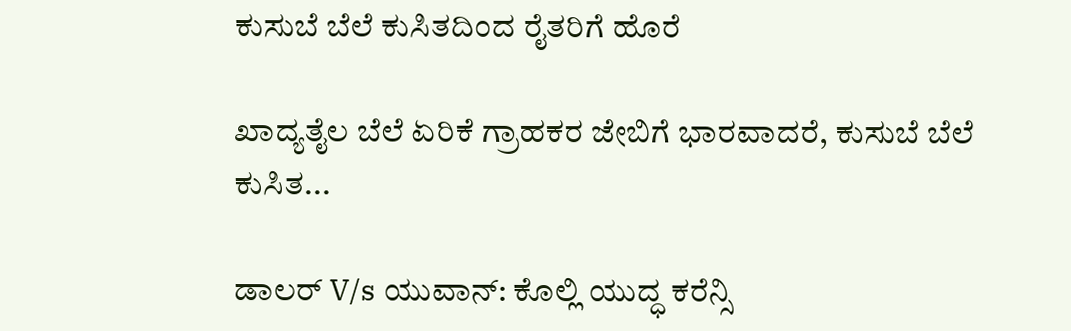ಕುಸುಬೆ ಬೆಲೆ ಕುಸಿತದಿಂದ ರೈತರಿಗೆ ಹೊರೆ

ಖಾದ್ಯತೈಲ ಬೆಲೆ ಏರಿಕೆ ಗ್ರಾಹಕರ ಜೇಬಿಗೆ ಭಾರವಾದರೆ, ಕುಸುಬೆ ಬೆಲೆ ಕುಸಿತ...

ಡಾಲರ್ V/s ಯುವಾನ್: ಕೊಲ್ಲಿ ಯುದ್ಧ ಕರೆನ್ಸಿ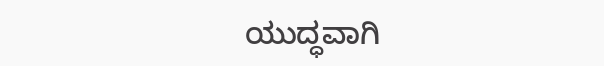ಯುದ್ಧವಾಗಿ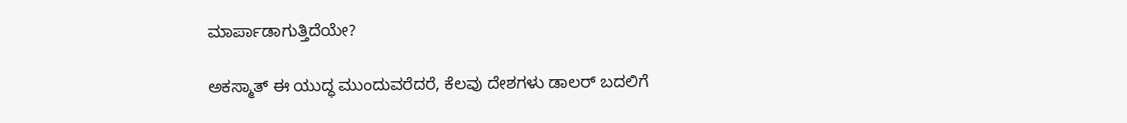ಮಾರ್ಪಾಡಾಗುತ್ತಿದೆಯೇ?

ಅಕಸ್ಮಾತ್ ಈ ಯುದ್ಧ ಮುಂದುವರೆದರೆ, ಕೆಲವು ದೇಶಗಳು ಡಾಲರ್ ಬದಲಿಗೆ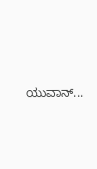ಯುವಾನ್...